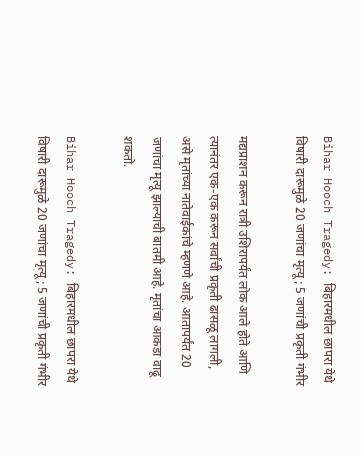Bihar Hooch Tragedy: बिहारमधील छापरा येथे विषारी दारूमुळे 20 जणांचा मृत्यू; 5 जणांची प्रकृती गंभीर

मद्यप्राशन करून रात्री उशिरापर्यंत लोक आले होते आणि त्यानंतर एक-एक करून सर्वांची प्रकृती ढासळू लागली, असे मृतांच्या नातेवाईकांचे म्हणणे आहे. आतापर्यंत 20 जणांचा मृत्यू झाल्याची बातमी आहे. मृतांचा आकडा वाढू शकतो.

Bihar Hooch Tragedy: बिहारमधील छापरा येथे विषारी दारूमुळे 20 जणांचा मृत्यू; 5 जणांची प्रकृती गंभीर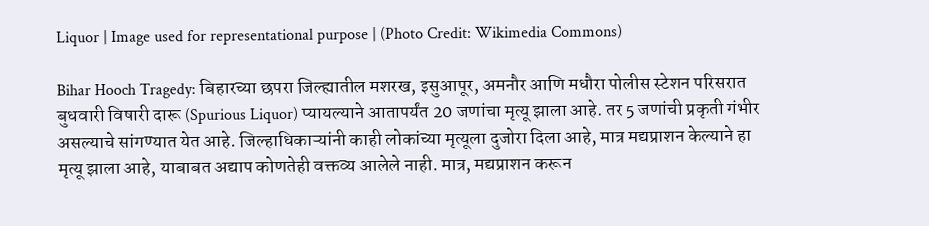Liquor | Image used for representational purpose | (Photo Credit: Wikimedia Commons)

Bihar Hooch Tragedy: बिहारच्या छपरा जिल्ह्यातील मशरख, इसुआपूर, अमनौर आणि मधौरा पोलीस स्टेशन परिसरात बुधवारी विषारी दारू (Spurious Liquor) प्यायल्याने आतापर्यंत 20 जणांचा मृत्यू झाला आहे. तर 5 जणांची प्रकृती गंभीर असल्याचे सांगण्यात येत आहे. जिल्हाधिकाऱ्यांनी काही लोकांच्या मृत्यूला दुजोरा दिला आहे, मात्र मद्यप्राशन केल्याने हा मृत्यू झाला आहे, याबाबत अद्याप कोणतेही वक्तव्य आलेले नाही. मात्र, मद्यप्राशन करून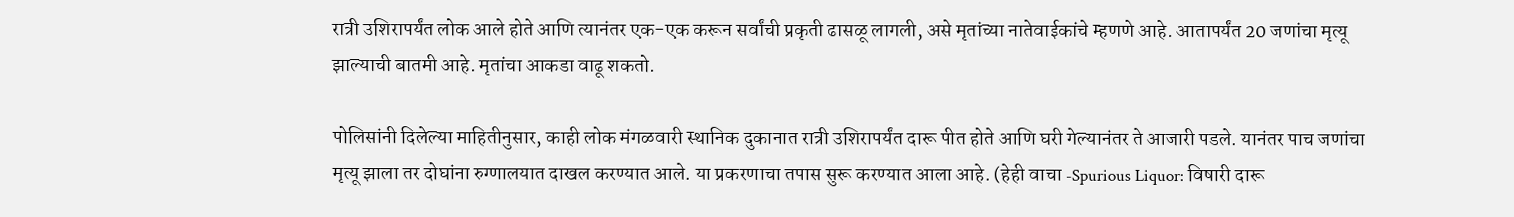रात्री उशिरापर्यंत लोक आले होते आणि त्यानंतर एक-एक करून सर्वांची प्रकृती ढासळू लागली, असे मृतांच्या नातेवाईकांचे म्हणणे आहे. आतापर्यंत 20 जणांचा मृत्यू झाल्याची बातमी आहे. मृतांचा आकडा वाढू शकतो.

पोलिसांनी दिलेल्या माहितीनुसार, काही लोक मंगळवारी स्थानिक दुकानात रात्री उशिरापर्यंत दारू पीत होते आणि घरी गेल्यानंतर ते आजारी पडले. यानंतर पाच जणांचा मृत्यू झाला तर दोघांना रुग्णालयात दाखल करण्यात आले. या प्रकरणाचा तपास सुरू करण्यात आला आहे. (हेही वाचा -Spurious Liquor: विषारी दारू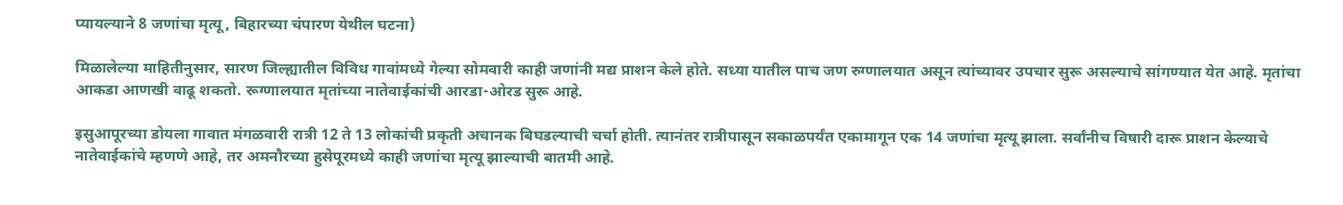प्यायल्याने 8 जणांचा मृत्यू, बिहारच्या चंपारण येथील घटना)

मिळालेल्या माहितीनुसार, सारण जिल्ह्यातील विविध गावांमध्ये गेल्या सोमवारी काही जणांनी मद्य प्राशन केले होते. सध्या यातील पाच जण रुग्णालयात असून त्यांच्यावर उपचार सुरू असल्याचे सांगण्यात येत आहे. मृतांचा आकडा आणखी वाढू शकतो. रूग्णालयात मृतांच्या नातेवाईकांची आरडा-ओरड सुरू आहे.

इसुआपूरच्या डोयला गावात मंगळवारी रात्री 12 ते 13 लोकांची प्रकृती अचानक बिघडल्याची चर्चा होती. त्यानंतर रात्रीपासून सकाळपर्यंत एकामागून एक 14 जणांचा मृत्यू झाला. सर्वांनीच विषारी दारू प्राशन केल्याचे नातेवाईकांचे म्हणणे आहे, तर अमनौरच्या हुसेपूरमध्ये काही जणांचा मृत्यू झाल्याची बातमी आहे.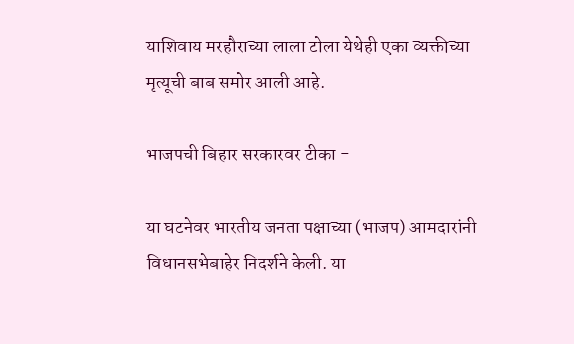याशिवाय मरहौराच्या लाला टोला येथेही एका व्यक्तीच्या मृत्यूची बाब समोर आली आहे.

भाजपची बिहार सरकारवर टीका -

या घटनेवर भारतीय जनता पक्षाच्या (भाजप) आमदारांनी विधानसभेबाहेर निदर्शने केली. या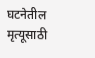घटनेतील मृत्यूसाठी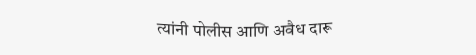त्यांनी पोलीस आणि अवैध दारू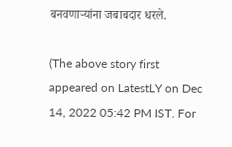बनवणाऱ्यांना जबाबदार धरले.

(The above story first appeared on LatestLY on Dec 14, 2022 05:42 PM IST. For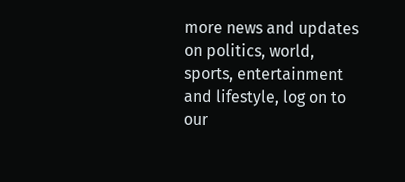more news and updates on politics, world, sports, entertainment and lifestyle, log on to our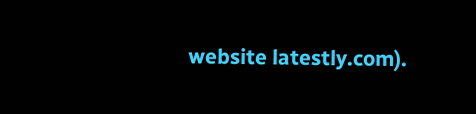website latestly.com).